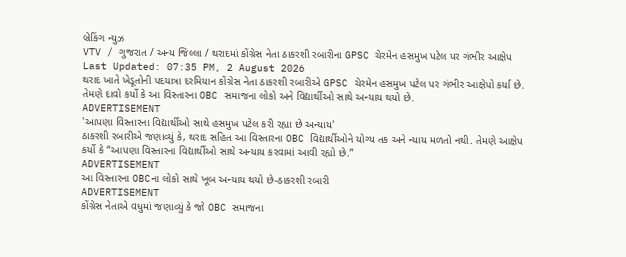બ્રેકિંગ ન્યુઝ
VTV / ગુજરાત / અન્ય જિલ્લા / થરાદમાં કોંગ્રેસ નેતા ઠાકરશી રબારીના GPSC ચેરમેન હસમુખ પટેલ પર ગંભીર આક્ષેપ
Last Updated: 07:35 PM, 2 August 2026
થરાદ ખાતે ખેડૂતોની પદયાત્રા દરમિયાન કોંગ્રેસ નેતા ઠાકરશી રબારીએ GPSC ચેરમેન હસમુખ પટેલ પર ગંભીર આક્ષેપો કર્યા છે. તેમણે દાવો કર્યો કે આ વિસ્તારના OBC સમાજના લોકો અને વિદ્યાર્થીઓ સાથે અન્યાય થયો છે.
ADVERTISEMENT
'આપણા વિસ્તારના વિદ્યાર્થીઓ સાથે હસમુખ પટેલ કરી રહ્યા છે અન્યાય'
ઠાકરશી રબારીએ જણાવ્યું કે, થરાદ સહિત આ વિસ્તારના OBC વિદ્યાર્થીઓને યોગ્ય તક અને ન્યાય મળતો નથી. તેમણે આક્ષેપ કર્યો કે “આપણા વિસ્તારના વિદ્યાર્થીઓ સાથે અન્યાય કરવામાં આવી રહ્યો છે.”
ADVERTISEMENT
આ વિસ્તારના OBCના લોકો સાથે ખૂબ અન્યાય થયો છે-ઠાકરશી રબારી
ADVERTISEMENT
કોંગ્રેસ નેતાએ વધુમાં જણાવ્યું કે જો OBC સમાજના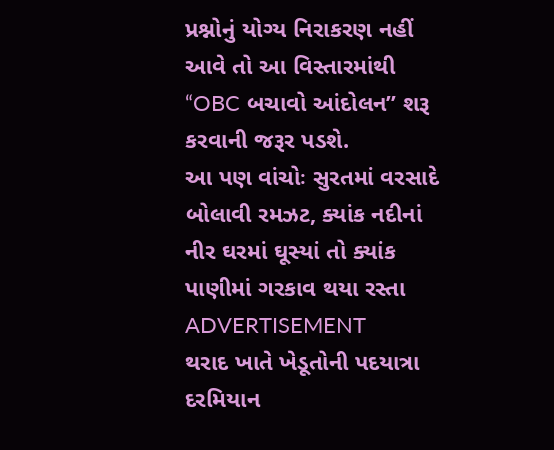પ્રશ્નોનું યોગ્ય નિરાકરણ નહીં આવે તો આ વિસ્તારમાંથી “OBC બચાવો આંદોલન” શરૂ કરવાની જરૂર પડશે.
આ પણ વાંચોઃ સુરતમાં વરસાદે બોલાવી રમઝટ, ક્યાંક નદીનાં નીર ઘરમાં ઘૂસ્યાં તો ક્યાંક પાણીમાં ગરકાવ થયા રસ્તા
ADVERTISEMENT
થરાદ ખાતે ખેડૂતોની પદયાત્રા દરમિયાન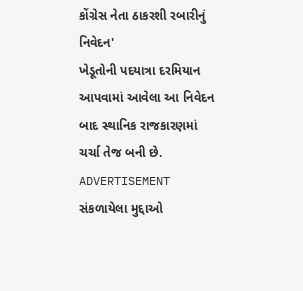કોંગ્રેસ નેતા ઠાકરશી રબારીનું નિવેદન'
ખેડૂતોની પદયાત્રા દરમિયાન આપવામાં આવેલા આ નિવેદન બાદ સ્થાનિક રાજકારણમાં ચર્ચા તેજ બની છે.
ADVERTISEMENT
સંકળાયેલા મુદ્દાઓ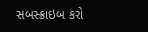સબસ્ક્રાઇબ કરો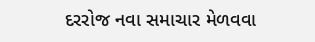દરરોજ નવા સમાચાર મેળવવા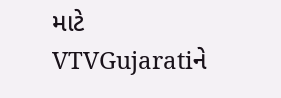માટે VTVGujaratiને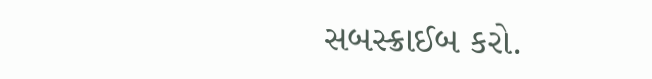સબસ્ક્રાઈબ કરો.